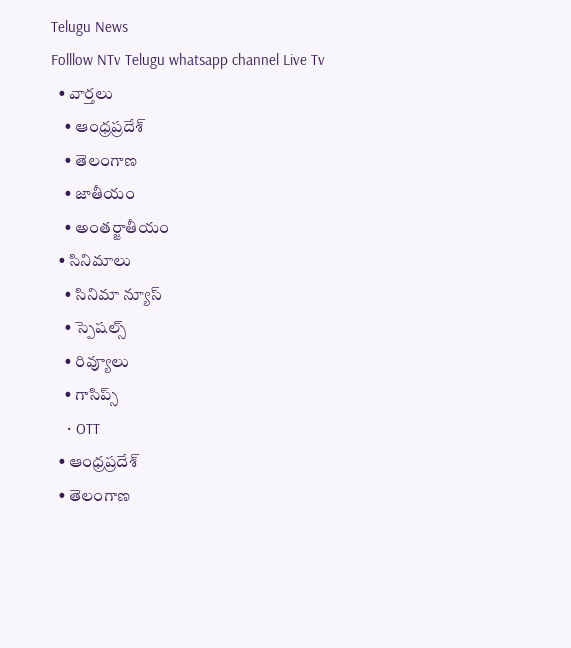Telugu News
Folllow NTv Telugu whatsapp channel Live Tv
  • వార్తలు
    • ఆంధ్రప్రదేశ్
    • తెలంగాణ
    • జాతీయం
    • అంతర్జాతీయం
  • సినిమాలు
    • సినిమా న్యూస్
    • స్పెషల్స్
    • రివ్యూలు
    • గాసిప్స్
    • OTT
  • ఆంధ్రప్రదేశ్
  • తెలంగాణ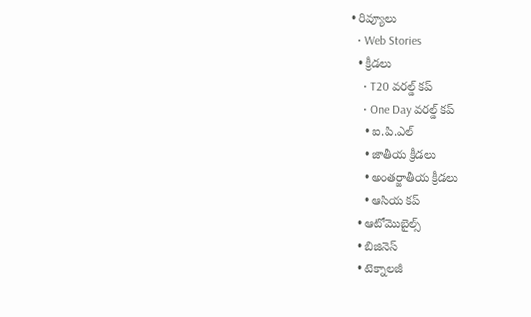• రివ్యూలు
  • Web Stories
  • క్రీడలు
    • T20 వరల్డ్ కప్
    • One Day వరల్డ్ కప్
    • ఐ.పి.ఎల్
    • జాతీయ క్రీడలు
    • అంతర్జాతీయ క్రీడలు
    • ఆసియ కప్
  • ఆటోమొబైల్స్
  • బిజినెస్‌
  • టెక్నాలజీ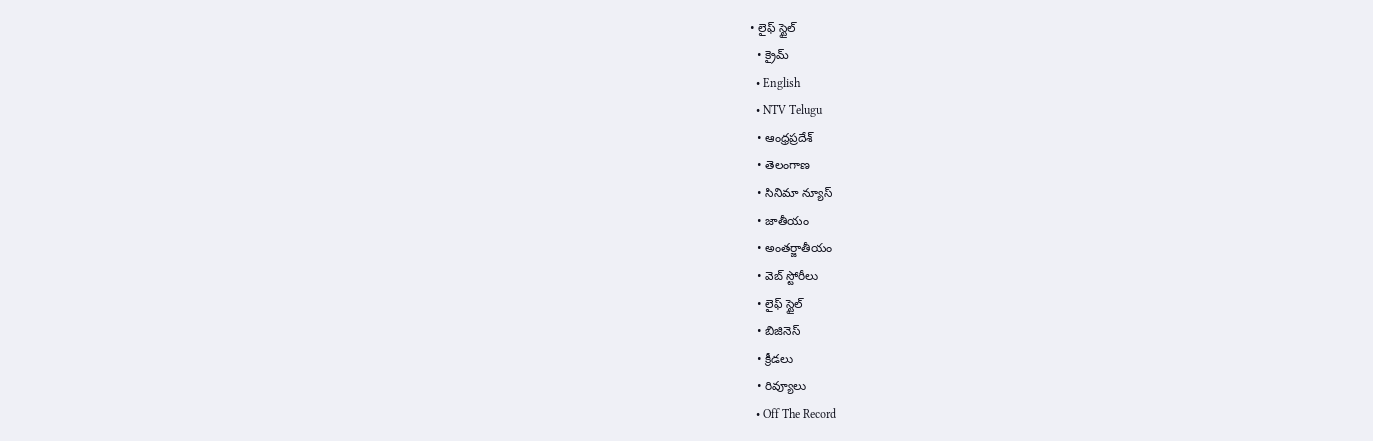• లైఫ్ స్టైల్
  • క్రైమ్
  • English
  • NTV Telugu
  • ఆంధ్రప్రదేశ్
  • తెలంగాణ
  • సినిమా న్యూస్
  • జాతీయం
  • అంతర్జాతీయం
  • వెబ్ స్టోరీలు
  • లైఫ్ స్టైల్
  • బిజినెస్‌
  • క్రీడలు
  • రివ్యూలు
  • Off The Record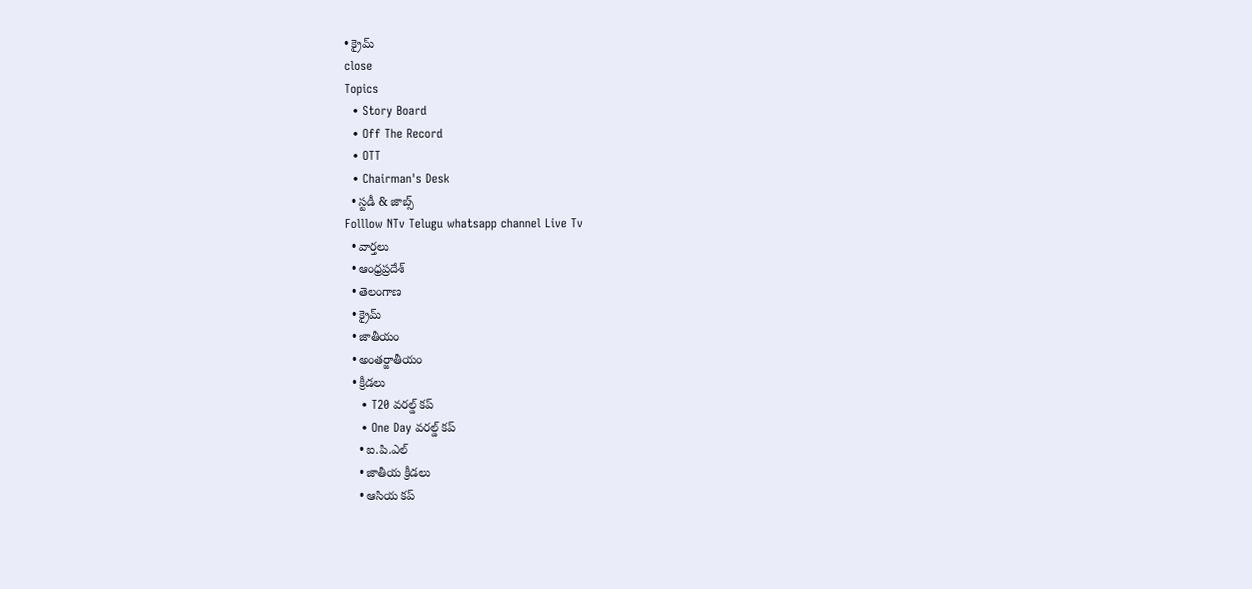• క్రైమ్
close
Topics
  • Story Board
  • Off The Record
  • OTT
  • Chairman's Desk
  • స్టడీ & జాబ్స్
Folllow NTv Telugu whatsapp channel Live Tv
  • వార్తలు
  • ఆంధ్రప్రదేశ్
  • తెలంగాణ
  • క్రైమ్
  • జాతీయం
  • అంతర్జాతీయం
  • క్రీడలు
    • T20 వరల్డ్ కప్
    • One Day వరల్డ్ కప్
    • ఐ.పి.ఎల్
    • జాతీయ క్రీడలు
    • ఆసియ కప్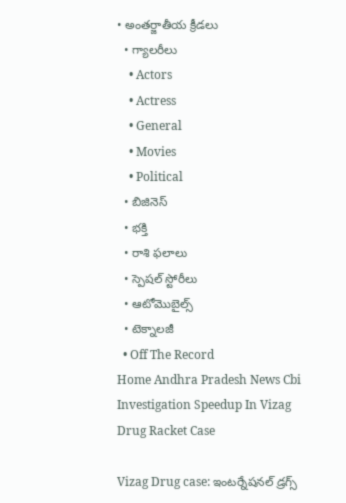• అంతర్జాతీయ క్రీడలు
  • గ్యాలరీలు
    • Actors
    • Actress
    • General
    • Movies
    • Political
  • బిజినెస్‌
  • భక్తి
  • రాశి ఫలాలు
  • స్పెషల్‌ స్టోరీలు
  • ఆటోమొబైల్స్
  • టెక్నాలజీ
  • Off The Record
Home Andhra Pradesh News Cbi Investigation Speedup In Vizag Drug Racket Case

Vizag Drug case: ఇంటర్నేషనల్ డ్రగ్స్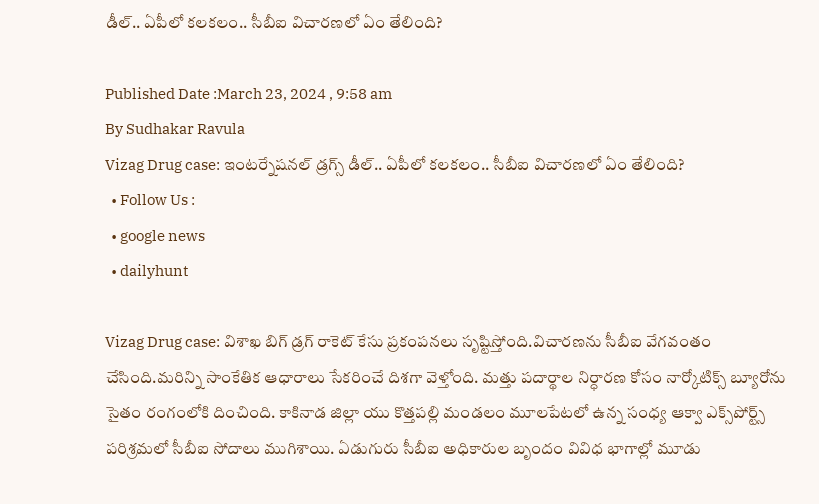డీల్.. ఏపీలో కలకలం.. సీబీఐ విచారణలో ఏం తేలింది?

Published Date :March 23, 2024 , 9:58 am
By Sudhakar Ravula
Vizag Drug case: ఇంటర్నేషనల్ డ్రగ్స్ డీల్.. ఏపీలో కలకలం.. సీబీఐ విచారణలో ఏం తేలింది?
  • Follow Us :
  • google news
  • dailyhunt

Vizag Drug case: విశాఖ బిగ్ డ్రగ్ రాకెట్ కేసు ప్రకంపనలు సృష్టిస్తోంది.విచారణను సీబీఐ వేగవంతం చేసింది.మరిన్ని సాంకేతిక ఆధారాలు సేకరించే దిశగా వెళ్తోంది. మత్తు పదార్థాల నిర్ధారణ కోసం నార్కోటిక్స్ బ్యూరోను సైతం రంగంలోకి దించింది. కాకినాడ జిల్లా యు కొత్తపల్లి మండలం మూలపేటలో ఉన్న సంధ్య ఆక్వా ఎక్స్‌పోర్ట్స్‌ పరిశ్రమలో సీబీఐ సోదాలు ముగిశాయి. ఏడుగురు సీబీఐ అధికారుల బృందం వివిధ భాగాల్లో మూడు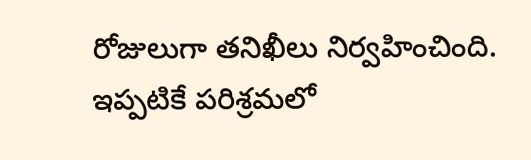రోజులుగా తనిఖీలు నిర్వహించింది. ఇప్పటికే పరిశ్రమలో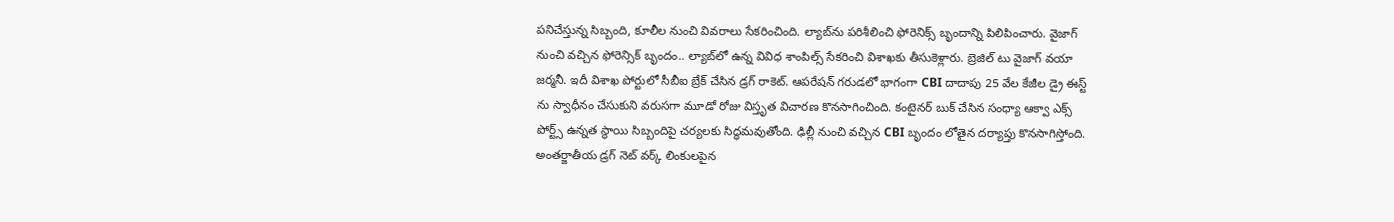పనిచేస్తున్న సిబ్బంది, కూలీల నుంచి వివరాలు సేకరించింది. ల్యాబ్‌ను పరిశీలించి ఫోరెనిక్స్ బృందాన్ని పిలిపించారు. వైజాగ్ నుంచి వచ్చిన ఫోరెన్సిక్‌ బృందం.. ల్యాబ్‌లో ఉన్న వివిధ శాంపిల్స్ సేకరించి విశాఖకు తీసుకెళ్లారు. బ్రెజిల్ టు వైజాగ్ వయా జర్మనీ. ఇదీ విశాఖ పోర్టులో సీబీఐ బ్రేక్ చేసిన డ్రగ్ రాకెట్. ఆపరేషన్‌ గరుడలో భాగంగా CBI దాదాపు 25 వేల కేజీల డ్రై ఈస్ట్ ను స్వాధీనం చేసుకుని వరుసగా మూడో రోజు విస్తృత విచారణ కొనసాగించింది. కంటైనర్ బుక్ చేసిన సంధ్యా ఆక్వా ఎక్స్ పోర్ట్స్ ఉన్నత స్థాయి సిబ్బందిపై చర్యలకు సిద్ధమవుతోంది. ఢిల్లీ నుంచి వచ్చిన CBI బృందం లోతైన దర్యాప్తు కొనసాగిస్తోంది. అంతర్జాతీయ డ్రగ్ నెట్ వర్క్ లింకులపైన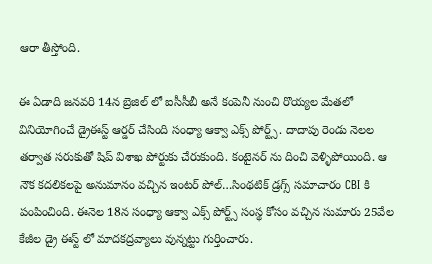ఆరా తీస్తోంది.

ఈ ఏడాది జనవరి 14న బ్రెజిల్ లో ఐసీసీబీ అనే కంపెనీ నుంచి రొయ్యల మేతలో వినియోగించే డ్రైఈస్ట్ ఆర్డర్ చేసింది సంధ్యా ఆక్వా ఎక్స్ పోర్ట్స్. దాదాపు రెండు నెలల తర్వాత సరుకుతో షిప్ విశాఖ పోర్టుకు చేరుకుంది. కంటైనర్ ను దించి వెళ్ళిపోయింది. ఆ నౌక కదలికలపై అనుమానం వచ్చిన ఇంటర్ పోల్…సింథటిక్ డ్రగ్స్ సమాచారం CBI కి పంపించింది. ఈనెల 18న సంధ్యా ఆక్వా ఎక్స్ పోర్ట్స్ సంస్థ కోసం వచ్చిన సుమారు 25వేల కేజీల డ్రై ఈస్ట్ లో మాదకద్రవ్యాలు వున్నట్టు గుర్తించారు.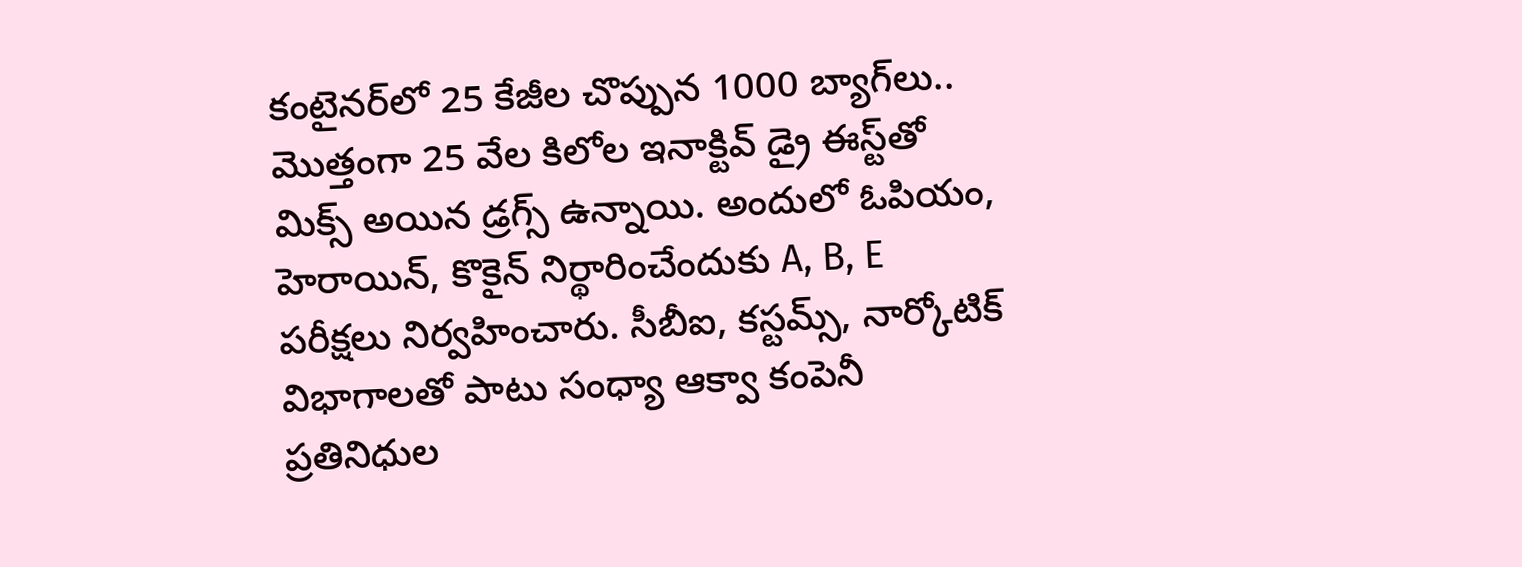కంటైనర్‌లో 25 కేజీల చొప్పున 1000 బ్యాగ్‌లు.. మొత్తంగా 25 వేల కిలోల ఇనాక్టివ్‌ డ్రై ఈస్ట్‌తో మిక్స్‌ అయిన డ్రగ్స్‌ ఉన్నాయి. అందులో ఓపియం, హెరాయిన్, కొకైన్‌ నిర్థారించేందుకు A, B, E పరీక్షలు నిర్వహించారు. సీబీఐ, కస్టమ్స్‌, నార్కోటిక్ విభాగాలతో పాటు సంధ్యా ఆక్వా కంపెనీ ప్రతినిధుల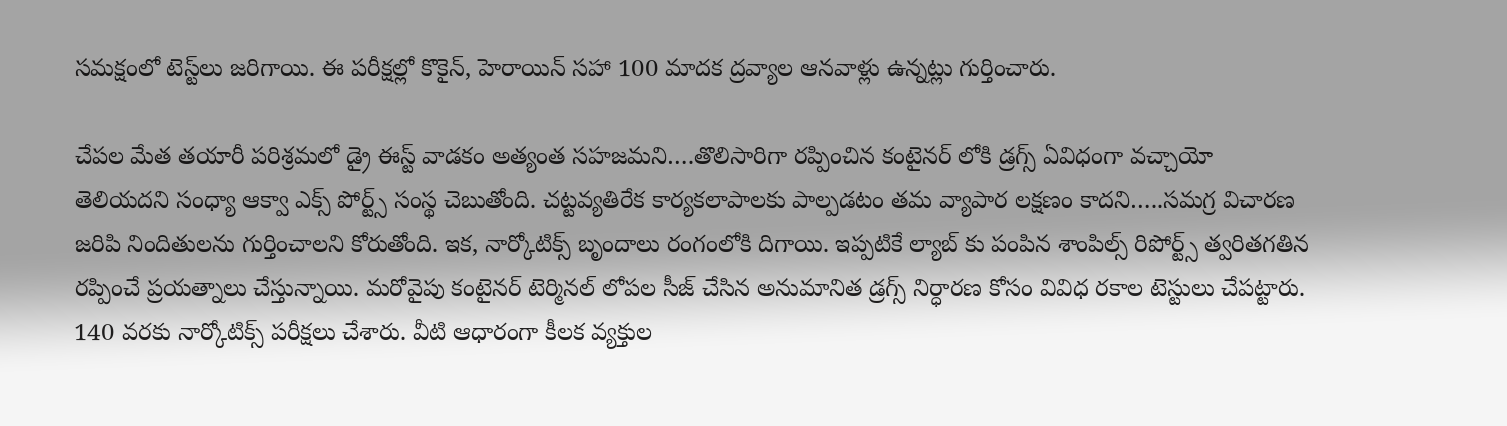సమక్షంలో టెస్ట్‌లు జరిగాయి. ఈ పరీక్షల్లో కొకైన్‌, హెరాయిన్‌ సహా 100 మాదక ద్రవ్యాల‌ ఆనవాళ్లు ఉన్నట్లు గుర్తించారు.

చేపల మేత తయారీ పరిశ్రమలో డ్రై ఈస్ట్ వాడకం అత్యంత సహజమని….తొలిసారిగా రప్పించిన కంటైనర్ లోకి డ్రగ్స్ ఏవిధంగా వచ్చాయో తెలియదని సంధ్యా ఆక్వా ఎక్స్ పోర్ట్స్ సంస్థ చెబుతోంది. చట్టవ్యతిరేక కార్యకలాపాలకు పాల్పడటం తమ వ్యాపార లక్షణం కాదని…..సమగ్ర విచారణ జరిపి నిందితులను గుర్తించాలని కోరుతోంది. ఇక, నార్కోటిక్స్ బృందాలు రంగంలోకి దిగాయి. ఇప్పటికే ల్యాబ్ కు పంపిన శాంపిల్స్ రిపోర్ట్స్ త్వరితగతిన రప్పించే ప్రయత్నాలు చేస్తున్నాయి. మరోవైపు కంటైనర్ టెర్మినల్ లోపల సీజ్ చేసిన అనుమానిత డ్రగ్స్ నిర్ధారణ కోసం వివిధ రకాల టెస్టులు చేపట్టారు. 140 వరకు నార్కోటిక్స్ పరీక్షలు చేశారు. వీటి ఆధారంగా కీలక వ్యక్తుల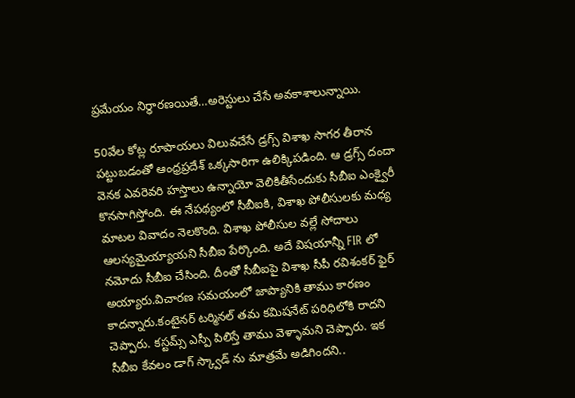ప్రమేయం నిర్ధారణయితే…అరెస్టులు చేసే అవకాశాలున్నాయి.

50వేల కోట్ల రూపాయలు విలువచేసే డ్రగ్స్ విశాఖ సాగర తీరాన పట్టుబడంతో ఆంధ్రప్రదేశ్ ఒక్కసారిగా ఉలిక్కిపడింది. ఆ డ్రగ్స్ దందా వెనక ఎవరెవరి హస్తాలు ఉన్నాయో వెలికితీసేందుకు సీబీఐ ఎంక్వైరీ కొనసాగిస్తోంది. ఈ నేపథ్యంలో సీబీఐకి, విశాఖ పోలీసులకు మధ్య మాటల వివాదం నెలకొంది. విశాఖ పోలీసుల వల్లే సోదాలు ఆలస్యమైయ్యాయని సీబీఐ పేర్కొంది. అదే విషయాన్నీ FIR లో నమోదు సీబీఐ చేసింది. దీంతో సీబీఐపై విశాఖ సీపీ రవిశంకర్ ఫైర్ అయ్యారు.విచారణ సమయంలో జాప్యానికి తాము కారణం కాదన్నారు.కంటైనర్ టర్మినల్ తమ కమిషనేట్ పరిధిలోకి రాదని చెప్పారు. కస్టమ్స్ ఎస్పీ పిలిస్తే తాము వెళ్ళామని చెప్పారు. ఇక సీబీఐ కేవలం డాగ్ స్క్వాడ్ ను మాత్రమే అడిగిందని..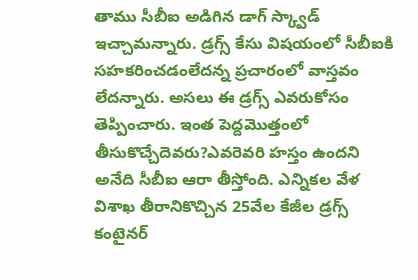తాము సీబీఐ అడిగిన డాగ్ స్క్వాడ్ ఇచ్చామన్నారు. డ్రగ్స్ కేసు విషయంలో సీబీఐకి సహకరించడంలేదన్న ప్రచారంలో వాస్తవం లేదన్నారు. అసలు ఈ డ్రగ్స్ ఎవరుకోసం తెప్పించారు. ఇంత పెద్దమొత్తంలో తీసుకొచ్చేదెవరు?ఎవరెవరి హస్తం ఉందని అనేది సీబీఐ ఆరా తీస్తోంది. ఎన్నికల వేళ విశాఖ తీరానికొచ్చిన 25వేల కేజీల డ్రగ్స్ కంటైనర్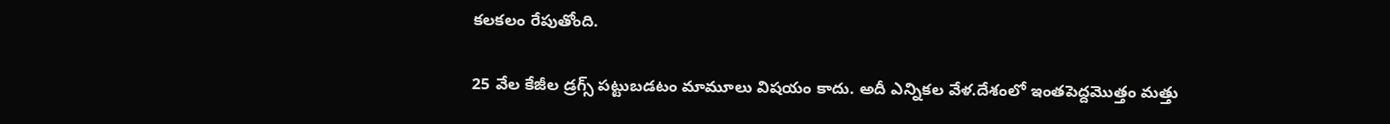కలకలం రేపుతోంది.

25 వేల కేజీల డ్రగ్స్ పట్టుబడటం మామూలు విషయం కాదు. అదీ ఎన్నికల వేళ.దేశంలో ఇంతపెద్దమొత్తం మత్తు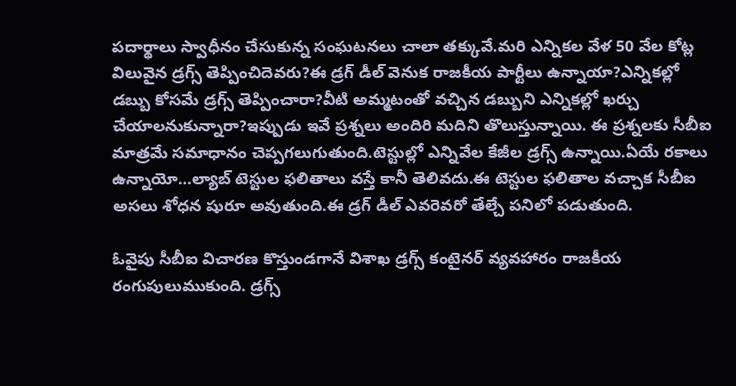పదార్థాలు స్వాధీనం చేసుకున్న సంఘటనలు చాలా తక్కువే.మరి ఎన్నికల వేళ 50 వేల కోట్ల విలువైన డ్రగ్స్ తెప్పించిదెవరు?ఈ డ్రగ్ డీల్ వెనుక రాజకీయ పార్టీలు ఉన్నాయా?ఎన్నికల్లో డబ్బు కోసమే డ్రగ్స్ తెప్పించారా?వీటి అమ్మటంతో వచ్చిన డబ్బుని ఎన్నికల్లో ఖర్చు చేయాలనుకున్నారా?ఇప్పుడు ఇవే ప్రశ్నలు అందిరి మదిని తొలుస్తున్నాయి. ఈ ప్రశ్నలకు సీబీఐ మాత్రమే సమాధానం చెప్పగలుగుతుంది.టెస్టుల్లో ఎన్నివేల కేజీల డ్రగ్స్ ఉన్నాయి.ఏయే రకాలు ఉన్నాయో…ల్యాబ్ టెస్టుల ఫలితాలు వస్తే కానీ తెలివదు.ఈ టెస్టుల ఫలితాల వచ్చాక సీబీఐ అసలు శోధన షురూ అవుతుంది.ఈ డ్రగ్ డీల్ ఎవరెవరో తేల్చే పనిలో పడుతుంది.

ఓవైపు సీబీఐ విచారణ కొస్తుండగానే విశాఖ డ్రగ్స్ కంటైనర్ వ్యవహారం రాజకీయ రంగుపులుముకుంది. డ్రగ్స్‌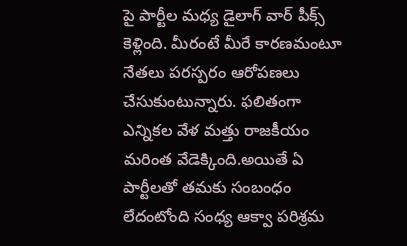పై పార్టీల మధ్య డైలాగ్‌ వార్ పీక్స్‌ కెళ్లింది. మీరంటే మీరే కారణమంటూ నేతలు పరస్పరం ఆరోపణలు చేసుకుంటున్నారు. ఫలితంగా ఎన్నికల వేళ మత్తు రాజకీయం మరింత వేడెక్కింది.అయితే ఏ పార్టీలతో తమకు సంబంధం లేదంటోంది సంధ్య ఆక్వా పరిశ్రమ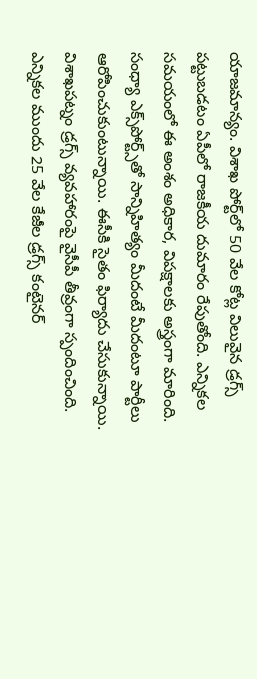యాజమాన్యం. విశాఖ పోర్ట్‌లో 50 వేల కోట్ల విలువైన డ్రగ్స్‌ పట్టుబడటం ఏపీలో రాజకీయ దుమారం రేపుతోంది. ఎన్నికల సమయంలో ఈ అంశం అధికార, విపక్షాలకు అస్త్రంగా మారింది. సంధ్యా ఎక్స్‌పోర్ట్స్‌తో సాన్నిహిత్యం మీదంటే మీదంటూ పార్టీలు ఆరోపించుకుంటున్నాయి. ఈసీకి సైతం ఫిర్యాదు చేసుకున్నాయి. విశాఖపట్నం డ్రగ్స్ వ్యవహారంపై వైసీపీ తీవ్రంగా స్పందించింది. ఎన్నికల ముందు 25 వేల కేజీల డ్రగ్స్ కంటైనర్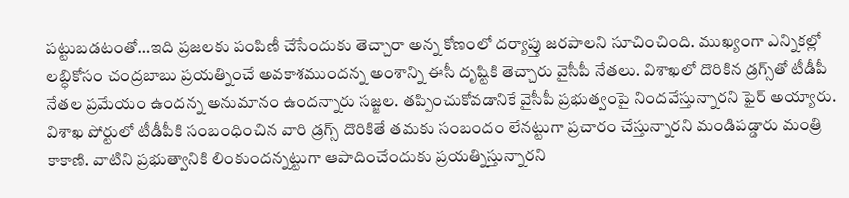పట్టుబడటంతో…ఇది ప్రజలకు పంపిణీ చేసేందుకు తెచ్చారా అన్న కోణంలో దర్యాప్తు జరపాలని సూచించింది. ముఖ్యంగా ఎన్నికల్లో లబ్ధికోసం చంద్రబాబు ప్రయత్నించే అవకాశముందన్న అంశాన్ని ఈసీ దృష్టికి తెచ్చారు వైసీపీ నేతలు. విశాఖలో దొరికిన డ్రగ్స్‌తో టీడీపీ నేతల ప్రమేయం ఉందన్న అనుమానం ఉందన్నారు సజ్జల. తప్పించుకోవడానికే వైసీపీ ప్రభుత్వంపై నిందవేస్తున్నారని ఫైర్ అయ్యారు. విశాఖ పోర్టులో టీడీపీకి సంబంధించిన వారి డ్రగ్స్ దొరికితే తమకు సంబందం లేనట్టుగా ప్రచారం చేస్తున్నారని మండిపడ్డారు మంత్రి కాకాణి. వాటిని ప్రభుత్వానికి లింకుందన్నట్టుగా ఆపాదించేందుకు ప్రయత్నిస్తున్నారని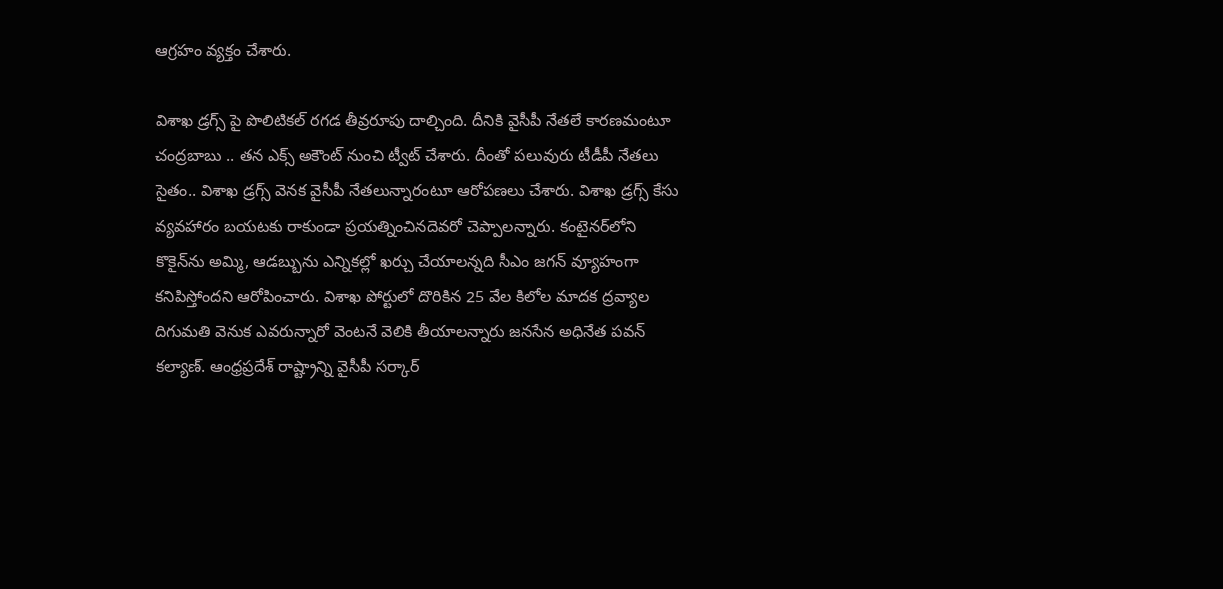ఆగ్రహం వ్యక్తం చేశారు.

విశాఖ డ్రగ్స్ పై పొలిటికల్ రగడ తీవ్రరూపు దాల్చింది. దీనికి వైసీపీ నేతలే కారణమంటూ చంద్రబాబు .. తన ఎక్స్ అకౌంట్ నుంచి ట్వీట్ చేశారు. దీంతో పలువురు టీడీపీ నేతలు సైతం.. విశాఖ డ్రగ్స్ వెనక వైసీపీ నేతలున్నారంటూ ఆరోపణలు చేశారు. విశాఖ డ్రగ్స్‌ కేసు వ్యవహారం బయటకు రాకుండా ప్రయత్నించినదెవరో చెప్పాలన్నారు. కంటైనర్‌లోని కొకైన్‌ను అమ్మి, ఆడబ్బును ఎన్నికల్లో ఖర్చు చేయాలన్నది సీఎం జగన్ వ్యూహంగా కనిపిస్తోందని ఆరోపించారు. విశాఖ పోర్టులో దొరికిన 25 వేల కిలోల మాదక ద్రవ్యాల దిగుమతి వెనుక ఎవరున్నారో వెంటనే వెలికి తీయాలన్నారు జనసేన అధినేత పవన్ కల్యాణ్. ఆంధ్రప్రదేశ్ రాష్ట్రాన్ని వైసీపీ సర్కార్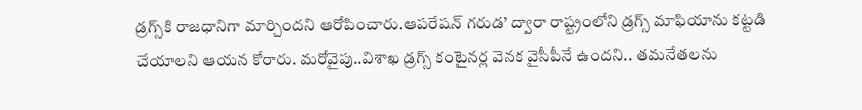డ్రగ్స్‌కి రాజధానిగా మార్చిందని ఆరోపించారు.ఆపరేషన్ గరుడ’ ద్వారా రాష్ట్రంలోని డ్రగ్స్ మాఫియాను కట్టడి చేయాలని ఆయన కోరారు. మరోవైపు..విశాఖ డ్రగ్స్ కంటైనర్ల వెనక వైసీపీనే ఉందని.. తమనేతలను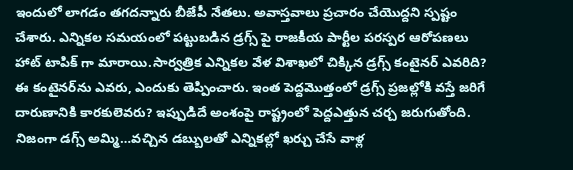ఇందులో లాగడం తగదన్నారు బీజేపీ నేతలు. అవాస్తవాలు ప్రచారం చేయొద్దని స్పష్టం చేశారు. ఎన్నికల సమయంలో పట్టుబడిన డ్రగ్స్ పై రాజకీయ పార్టీల పరస్పర ఆరోపణలు హాట్ టాపిక్ గా మారాయి.సార్వత్రిక ఎన్నికల వేళ విశాఖలో చిక్కిన డ్రగ్స్ కంటైనర్ ఎవరిది? ఈ కంటైనర్‌ను ఎవరు, ఎందుకు తెప్పించారు. ఇంత పెద్దమొత్తంలో డ్రగ్స్ ప్రజల్లోకి వస్తే జరిగే దారుణానికి కారకులెవరు? ఇప్పుడిదే అంశంపై రాష్ట్రంలో పెద్దఎత్తున చర్చ జరుగుతోంది. నిజంగా డగ్స్ అమ్మి…వచ్చిన డబ్బులతో ఎన్నికల్లో ఖర్చు చేసే వాళ్ల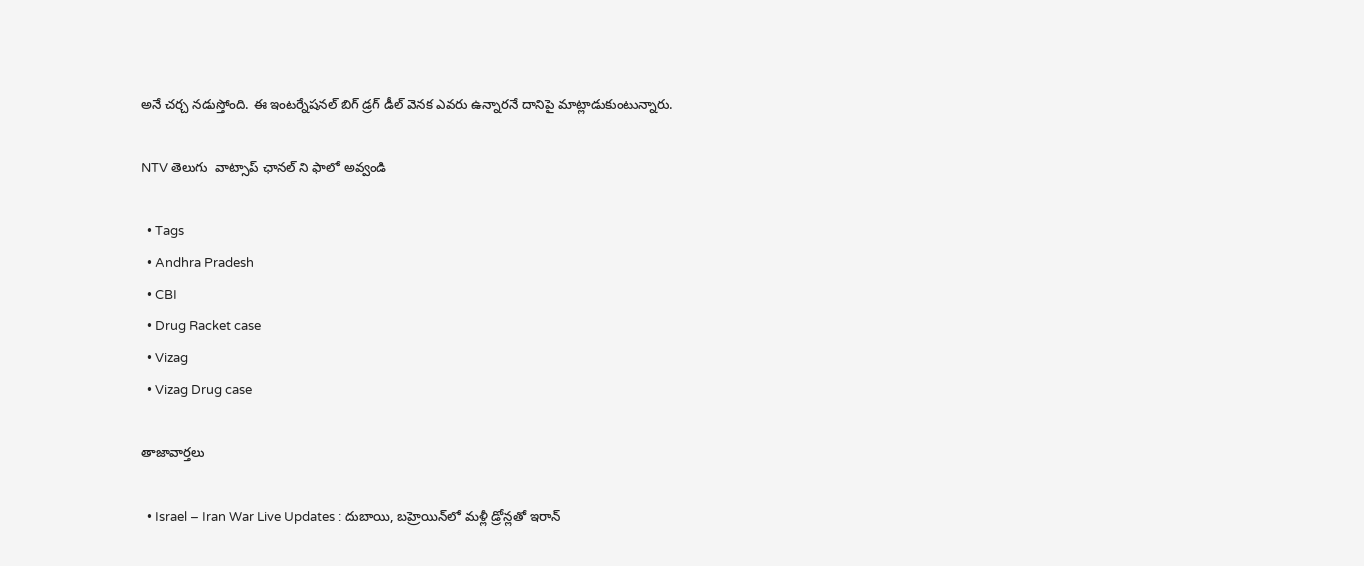అనే చర్చ నడుస్తోంది. ఈ ఇంటర్నేషనల్ బిగ్ డ్రగ్ డీల్ వెనక ఎవరు ఉన్నారనే దానిపై మాట్లాడుకుంటున్నారు.

NTV తెలుగు  వాట్సాప్ ఛానల్ ని ఫాలో అవ్వండి

  • Tags
  • Andhra Pradesh
  • CBI
  • Drug Racket case
  • Vizag
  • Vizag Drug case

తాజావార్తలు

  • Israel – Iran War Live Updates : దుబాయి, బహ్రెయిన్‌లో మళ్లీ డ్రోన్లతో ఇరాన్‌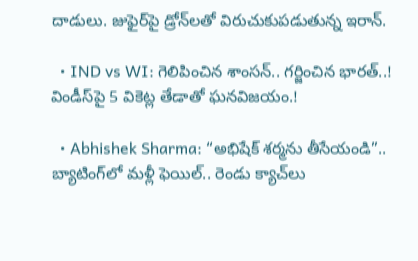దాడులు. జుఫైర్‌పై డ్రోన్‌లతో విరుచుకుపడుతున్న ఇరాన్‌.

  • IND vs WI: గెలిపించిన శాంసన్.. గర్జించిన భారత్..! విండీస్‌పై 5 వికెట్ల తేడాతో ఘనవిజయం.!

  • Abhishek Sharma: “అభిషేక్‌ శర్మను తీసేయండి”.. బ్యాటింగ్‌లో మళ్లీ ఫెయిల్.. రెండు క్యాచ్‌లు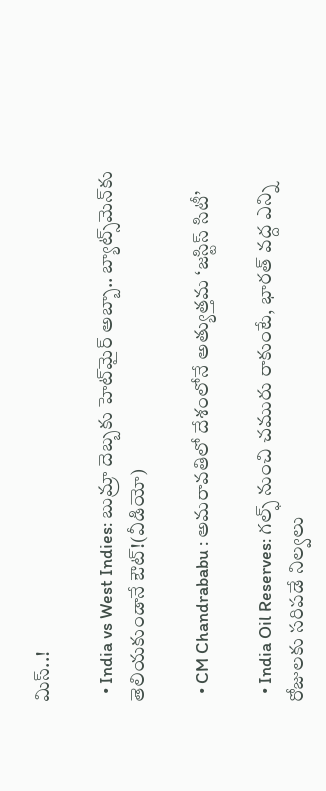మిస్..!

  • India vs West Indies: బుమ్రా దెబ్బకు హెట్‌మైర్ అబ్బా.. బ్యాట్స్‌మెన్‌కు తెలియకుండానే ఔట్!(వీడియో)

  • CM Chandrababu : అమరావతిలో దేశంలోనే అత్యుత్తమ ‘జస్టిస్ సిటీ’

  • India Oil Reserves: గల్ఫ్ నుంచి చమురు రాకుంటే, భారత్ వద్ద ఎన్ని రోజులకు సరిపడే నిల్వలు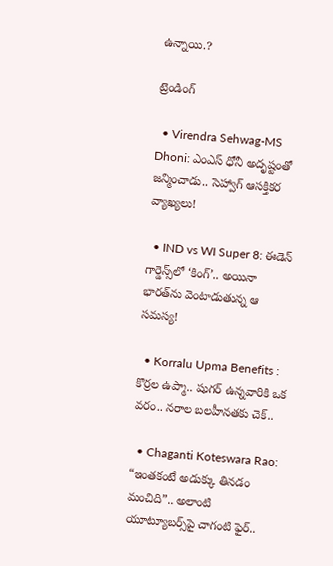ఉన్నాయి.?

ట్రెండింగ్‌

  • Virendra Sehwag-MS Dhoni: ఎంఎస్ ధోనీ అదృష్టంతో జన్మించాడు.. సెహ్వాగ్ ఆసక్తికర వ్యాఖ్యలు!

  • IND vs WI Super 8: ఈడెన్‌ గార్డెన్స్‌లో ‘కింగ్’.. అయినా భారత్‌ను వెంటాడుతున్న ఆ సమస్య!

  • Korralu Upma Benefits : కొర్రల ఉప్మా.. షుగర్ ఉన్నవారికి ఒక వరం.. నరాల బలహీనతకు చెక్..

  • Chaganti Koteswara Rao: “ఇంతకంటే అడుక్కు తినడం మంచిది”.. అలాంటి యూట్యూబర్స్‌పై చాగంటి ఫైర్..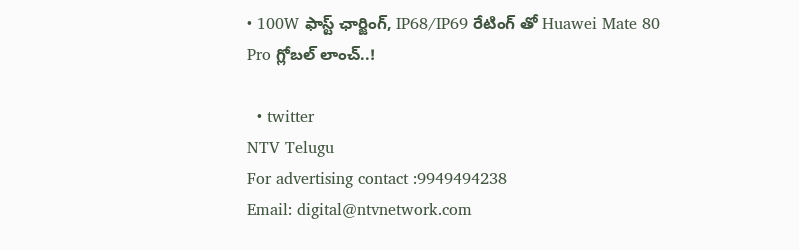• 100W ఫాస్ట్ ఛార్జింగ్, IP68/IP69 రేటింగ్ తో Huawei Mate 80 Pro గ్లోబల్ లాంచ్‌..!

  • twitter
NTV Telugu
For advertising contact :9949494238
Email: digital@ntvnetwork.com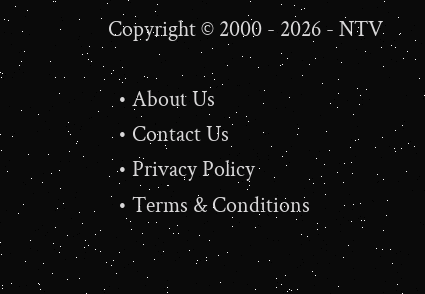Copyright © 2000 - 2026 - NTV

  • About Us
  • Contact Us
  • Privacy Policy
  • Terms & Conditions